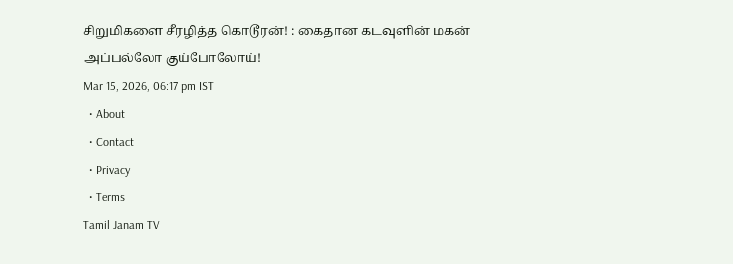சிறுமிகளை சீரழித்த கொடூரன்! : கைதான கடவுளின் மகன் அப்பல்லோ குய்போலோய்!
Mar 15, 2026, 06:17 pm IST
  • About
  • Contact
  • Privacy
  • Terms
Tamil Janam TV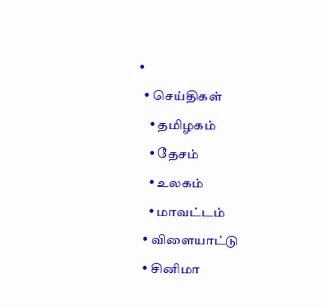•
  • செய்திகள்
    • தமிழகம்
    • தேசம்
    • உலகம்
    • மாவட்டம்
  • விளையாட்டு
  • சினிமா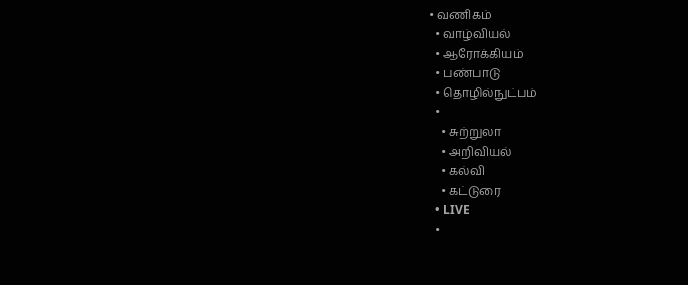• வணிகம்
  • வாழ்வியல்
  • ஆரோக்கியம்
  • பண்பாடு
  • தொழில்நுட்பம்
  •
    • சுற்றுலா
    • அறிவியல்
    • கல்வி
    • கட்டுரை
  • LIVE
  •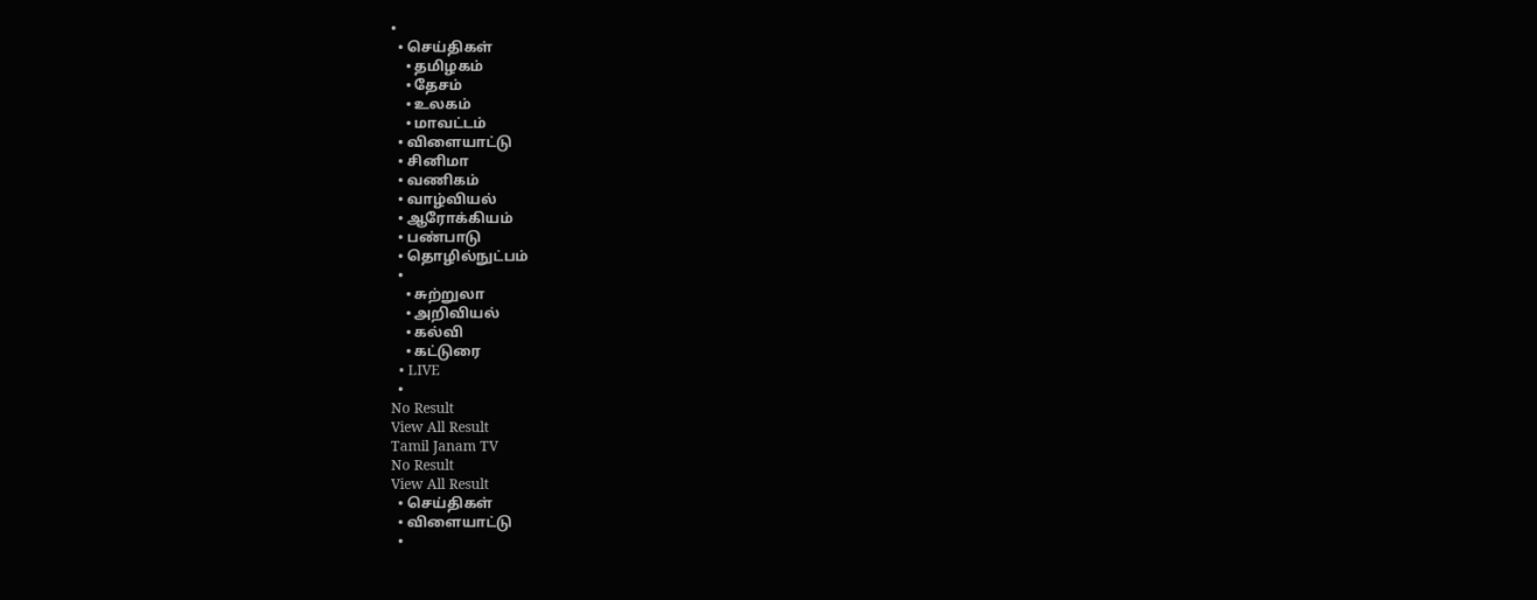•
  • செய்திகள்
    • தமிழகம்
    • தேசம்
    • உலகம்
    • மாவட்டம்
  • விளையாட்டு
  • சினிமா
  • வணிகம்
  • வாழ்வியல்
  • ஆரோக்கியம்
  • பண்பாடு
  • தொழில்நுட்பம்
  •
    • சுற்றுலா
    • அறிவியல்
    • கல்வி
    • கட்டுரை
  • LIVE
  •
No Result
View All Result
Tamil Janam TV
No Result
View All Result
  • செய்திகள்
  • விளையாட்டு
  •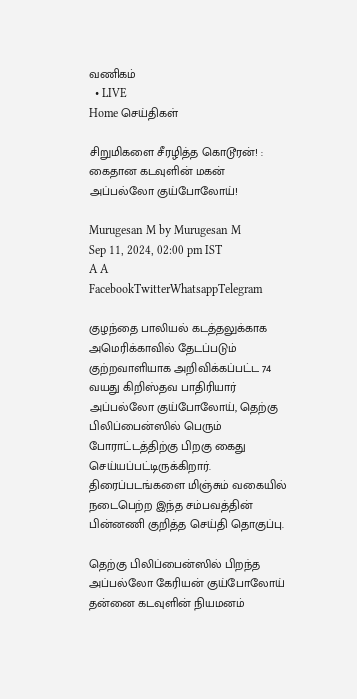வணிகம்
  • LIVE
Home செய்திகள்

சிறுமிகளை சீரழித்த கொடூரன்! : கைதான கடவுளின் மகன் அப்பல்லோ குய்போலோய்!

Murugesan M by Murugesan M
Sep 11, 2024, 02:00 pm IST
A A
FacebookTwitterWhatsappTelegram

குழந்தை பாலியல் கடத்தலுக்காக அமெரிக்காவில் தேடப்படும் குற்றவாளியாக அறிவிக்கப்பட்ட 74 வயது கிறிஸ்தவ பாதிரியார் அப்பல்லோ குய்போலோய், தெற்கு பிலிப்பைன்ஸில் பெரும் போராட்டத்திற்கு பிறகு கைது செய்யப்பட்டிருக்கிறார். திரைப்படங்களை மிஞ்சும் வகையில் நடைபெற்ற இந்த சம்பவத்தின் பின்னணி குறித்த செய்தி தொகுப்பு.

தெற்கு பிலிப்பைன்ஸில் பிறந்த அப்பல்லோ கேரியன் குய்போலோய் தன்னை கடவுளின் நியமனம்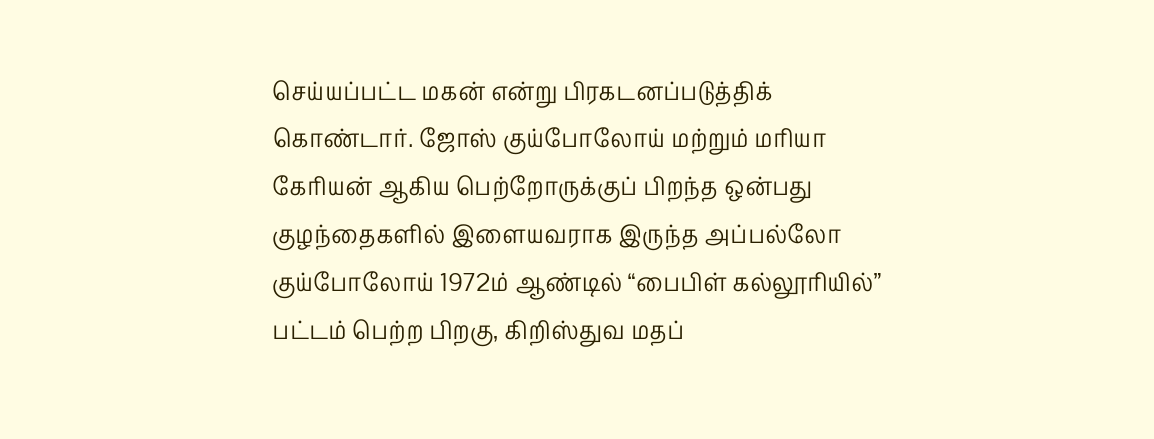செய்யப்பட்ட மகன் என்று பிரகடனப்படுத்திக் கொண்டார். ஜோஸ் குய்போலோய் மற்றும் மரியா கேரியன் ஆகிய பெற்றோருக்குப் பிறந்த ஒன்பது குழந்தைகளில் இளையவராக இருந்த அப்பல்லோ குய்போலோய் 1972ம் ஆண்டில் “பைபிள் கல்லூரியில்” பட்டம் பெற்ற பிறகு, கிறிஸ்துவ மதப்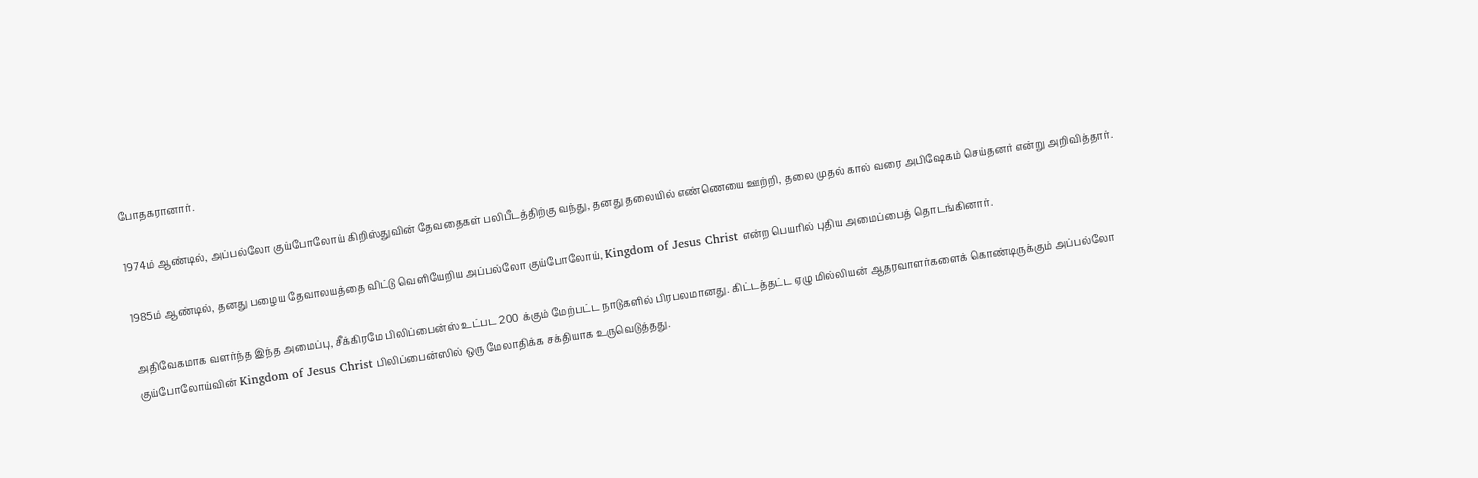போதகரானார்.

1974ம் ஆண்டில், அப்பல்லோ குய்போலோய் கிறிஸ்துவின் தேவதைகள் பலிபீடத்திற்கு வந்து, தனது தலையில் எண்ணெயை ஊற்றி, தலை முதல் கால் வரை அபிஷேகம் செய்தனர் என்று அறிவித்தார்.

1985ம் ஆண்டில், தனது பழைய தேவாலயத்தை விட்டு வெளியேறிய அப்பல்லோ குய்போலோய், Kingdom of Jesus Christ என்ற பெயரில் புதிய அமைப்பைத் தொடங்கினார்.

அதிவேகமாக வளர்ந்த இந்த அமைப்பு, சீக்கிரமே பிலிப்பைன்ஸ் உட்பட 200 க்கும் மேற்பட்ட நாடுகளில் பிரபலமானது. கிட்டத்தட்ட ஏழு மில்லியன் ஆதரவாளர்களைக் கொண்டிருக்கும் அப்பல்லோ குய்போலோய்வின் Kingdom of Jesus Christ பிலிப்பைன்ஸில் ஒரு மேலாதிக்க சக்தியாக உருவெடுத்தது.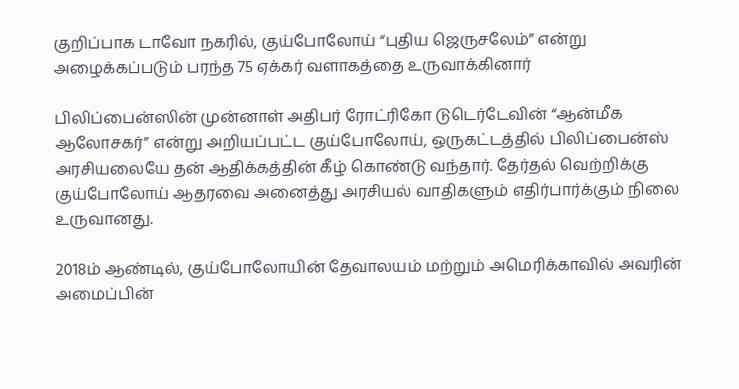குறிப்பாக டாவோ நகரில், குய்போலோய் “புதிய ஜெருசலேம்” என்று அழைக்கப்படும் பரந்த 75 ஏக்கர் வளாகத்தை உருவாக்கினார்

பிலிப்பைன்ஸின் முன்னாள் அதிபர் ரோட்ரிகோ டுடெர்டேவின் “ஆன்மீக ஆலோசகர்” என்று அறியப்பட்ட குய்போலோய், ஒருகட்டத்தில் பிலிப்பைன்ஸ் அரசியலையே தன் ஆதிக்கத்தின் கீழ் கொண்டு வந்தார். தேர்தல் வெற்றிக்கு குய்போலோய் ஆதரவை அனைத்து அரசியல் வாதிகளும் எதிர்பார்க்கும் நிலை உருவானது.

2018ம் ஆண்டில், குய்போலோயின் தேவாலயம் மற்றும் அமெரிக்காவில் அவரின் அமைப்பின்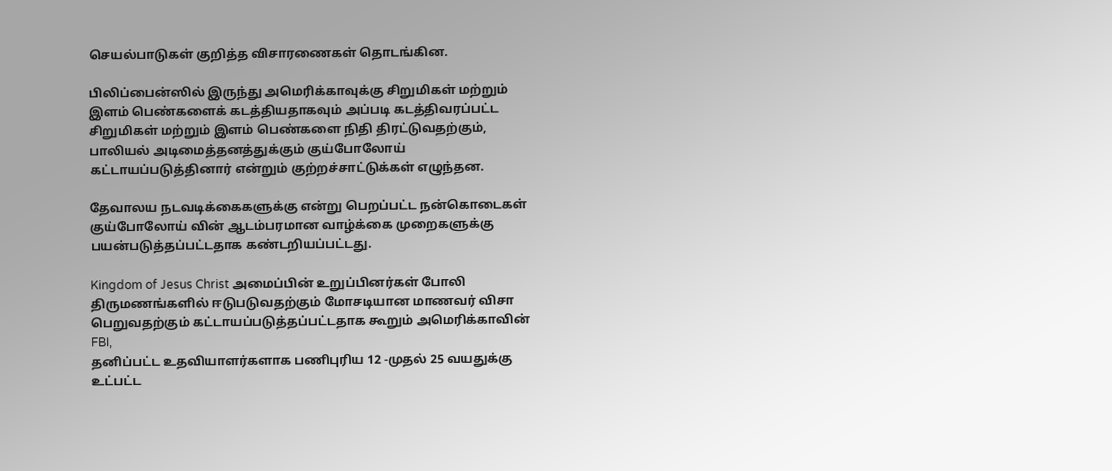செயல்பாடுகள் குறித்த விசாரணைகள் தொடங்கின.

பிலிப்பைன்ஸில் இருந்து அமெரிக்காவுக்கு சிறுமிகள் மற்றும் இளம் பெண்களைக் கடத்தியதாகவும் அப்படி கடத்திவரப்பட்ட சிறுமிகள் மற்றும் இளம் பெண்களை நிதி திரட்டுவதற்கும், பாலியல் அடிமைத்தனத்துக்கும் குய்போலோய் கட்டாயப்படுத்தினார் என்றும் குற்றச்சாட்டுக்கள் எழுந்தன.

தேவாலய நடவடிக்கைகளுக்கு என்று பெறப்பட்ட நன்கொடைகள் குய்போலோய் வின் ஆடம்பரமான வாழ்க்கை முறைகளுக்கு பயன்படுத்தப்பட்டதாக கண்டறியப்பட்டது.

Kingdom of Jesus Christ அமைப்பின் உறுப்பினர்கள் போலி திருமணங்களில் ஈடுபடுவதற்கும் மோசடியான மாணவர் விசா பெறுவதற்கும் கட்டாயப்படுத்தப்பட்டதாக கூறும் அமெரிக்காவின் FBI,
தனிப்பட்ட உதவியாளர்களாக பணிபுரிய 12 -முதல் 25 வயதுக்கு உட்பட்ட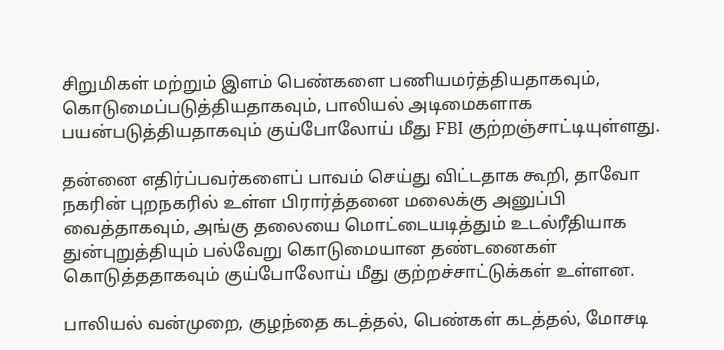சிறுமிகள் மற்றும் இளம் பெண்களை பணியமர்த்தியதாகவும், கொடுமைப்படுத்தியதாகவும், பாலியல் அடிமைகளாக பயன்படுத்தியதாகவும் குய்போலோய் மீது FBI குற்றஞ்சாட்டியுள்ளது.

தன்னை எதிர்ப்பவர்களைப் பாவம் செய்து விட்டதாக கூறி, தாவோ நகரின் புறநகரில் உள்ள பிரார்த்தனை மலைக்கு அனுப்பி வைத்தாகவும், அங்கு தலையை மொட்டையடித்தும் உடல்ரீதியாக துன்புறுத்தியும் பல்வேறு கொடுமையான தண்டனைகள் கொடுத்ததாகவும் குய்போலோய் மீது குற்றச்சாட்டுக்கள் உள்ளன.

பாலியல் வன்முறை, குழந்தை கடத்தல், பெண்கள் கடத்தல், மோசடி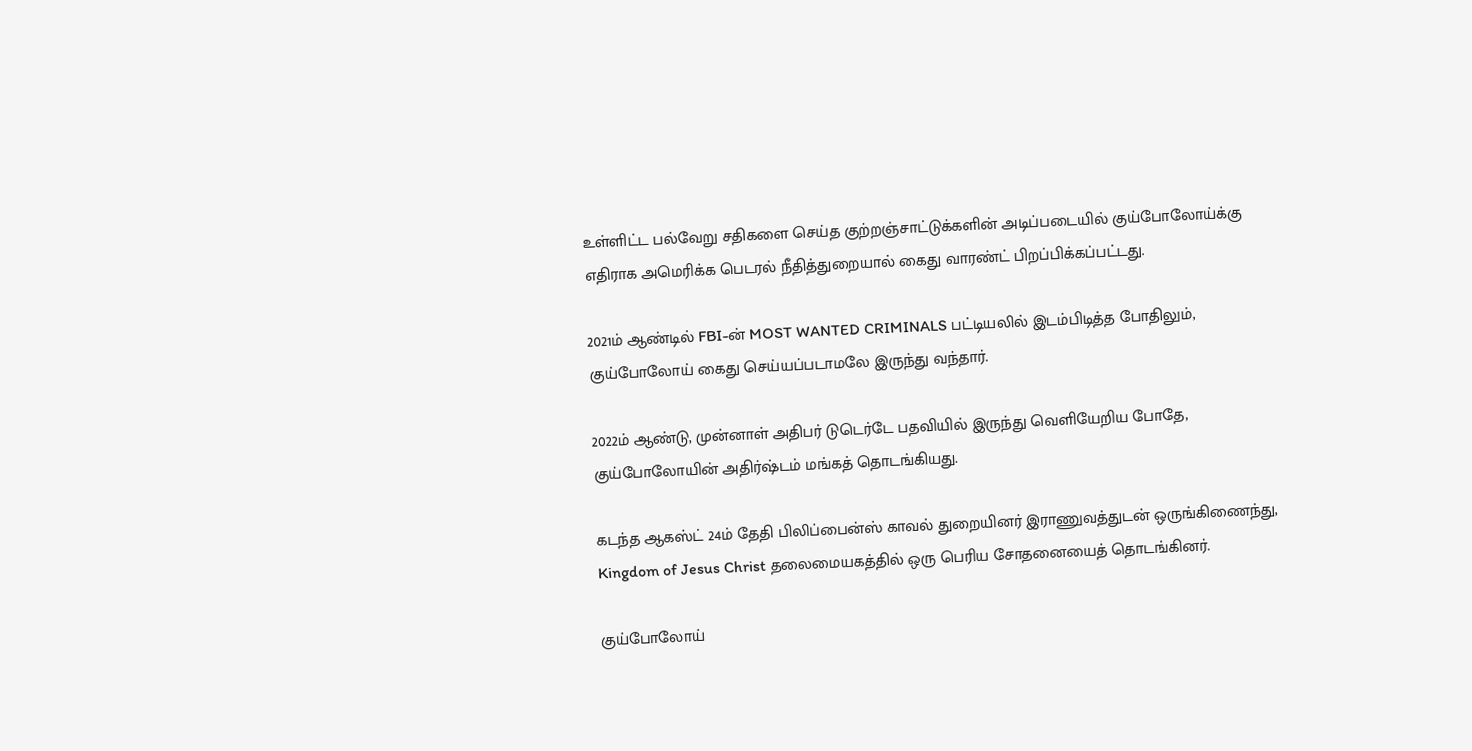உள்ளிட்ட பல்வேறு சதிகளை செய்த குற்றஞ்சாட்டுக்களின் அடிப்படையில் குய்போலோய்க்கு எதிராக அமெரிக்க பெடரல் நீதித்துறையால் கைது வாரண்ட் பிறப்பிக்கப்பட்டது.

2021ம் ஆண்டில் FBI-ன் MOST WANTED CRIMINALS பட்டியலில் இடம்பிடித்த போதிலும், குய்போலோய் கைது செய்யப்படாமலே இருந்து வந்தார்.

2022ம் ஆண்டு, முன்னாள் அதிபர் டுடெர்டே பதவியில் இருந்து வெளியேறிய போதே, குய்போலோயின் அதிர்ஷ்டம் மங்கத் தொடங்கியது.

கடந்த ஆகஸ்ட் 24ம் தேதி பிலிப்பைன்ஸ் காவல் துறையினர் இராணுவத்துடன் ஒருங்கிணைந்து, Kingdom of Jesus Christ தலைமையகத்தில் ஒரு பெரிய சோதனையைத் தொடங்கினர்.

குய்போலோய்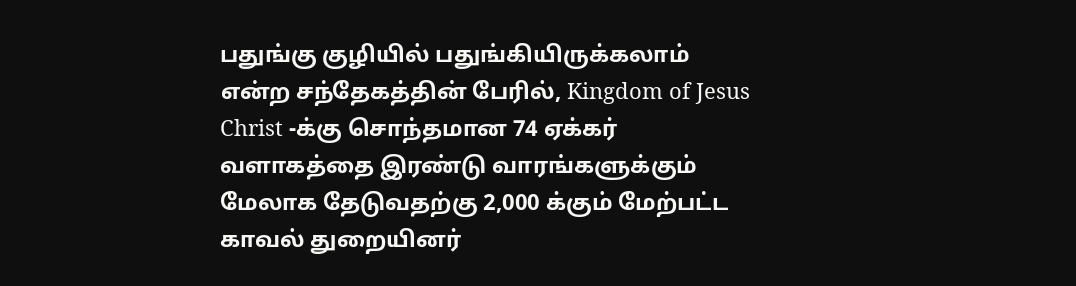பதுங்கு குழியில் பதுங்கியிருக்கலாம் என்ற சந்தேகத்தின் பேரில், Kingdom of Jesus Christ -க்கு சொந்தமான 74 ஏக்கர் வளாகத்தை இரண்டு வாரங்களுக்கும் மேலாக தேடுவதற்கு 2,000 க்கும் மேற்பட்ட காவல் துறையினர்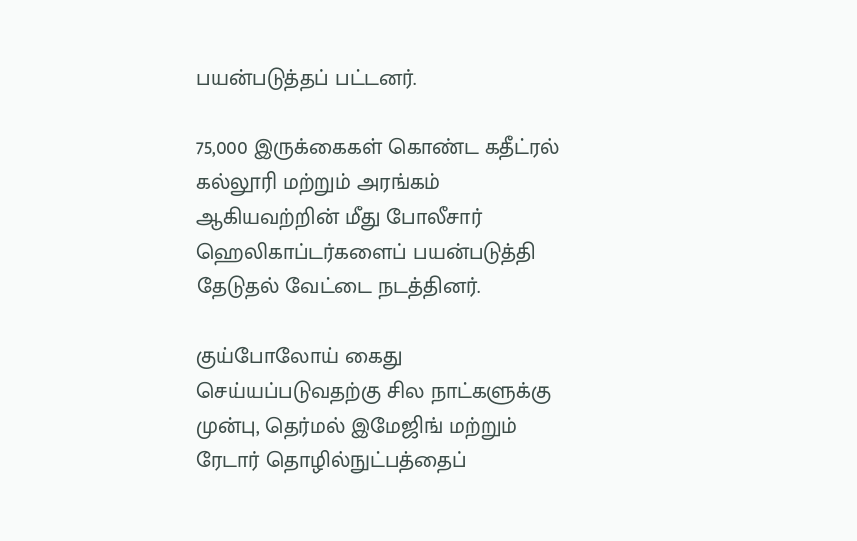பயன்படுத்தப் பட்டனர்.

75,000 இருக்கைகள் கொண்ட கதீட்ரல் கல்லூரி மற்றும் அரங்கம் ஆகியவற்றின் மீது போலீசார் ஹெலிகாப்டர்களைப் பயன்படுத்தி தேடுதல் வேட்டை நடத்தினர்.

குய்போலோய் கைது செய்யப்படுவதற்கு சில நாட்களுக்கு முன்பு, தெர்மல் இமேஜிங் மற்றும் ரேடார் தொழில்நுட்பத்தைப்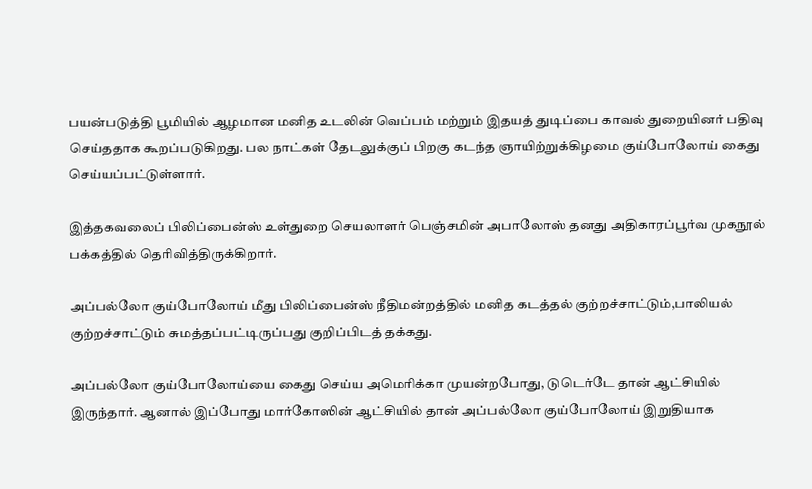பயன்படுத்தி பூமியில் ஆழமான மனித உடலின் வெப்பம் மற்றும் இதயத் துடிப்பை காவல் துறையினர் பதிவு செய்ததாக கூறப்படுகிறது. பல நாட்கள் தேடலுக்குப் பிறகு கடந்த ஞாயிற்றுக்கிழமை குய்போலோய் கைது செய்யப்பட்டுள்ளார்.

இத்தகவலைப் பிலிப்பைன்ஸ் உள்துறை செயலாளர் பெஞ்சமின் அபாலோஸ் தனது அதிகாரப்பூர்வ முகநூல் பக்கத்தில் தெரிவித்திருக்கிறார்.

அப்பல்லோ குய்போலோய் மீது பிலிப்பைன்ஸ் நீதிமன்றத்தில் மனித கடத்தல் குற்றச்சாட்டும்,பாலியல் குற்றச்சாட்டும் சுமத்தப்பட்டிருப்பது குறிப்பிடத் தக்கது.

அப்பல்லோ குய்போலோய்யை கைது செய்ய அமெரிக்கா முயன்றபோது, டுடெர்டே தான் ஆட்சியில் இருந்தார். ஆனால் இப்போது மார்கோஸின் ஆட்சியில் தான் அப்பல்லோ குய்போலோய் இறுதியாக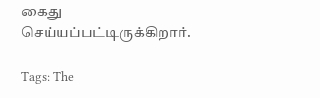கைது செய்யப்பட்டிருக்கிறார்.

Tags: The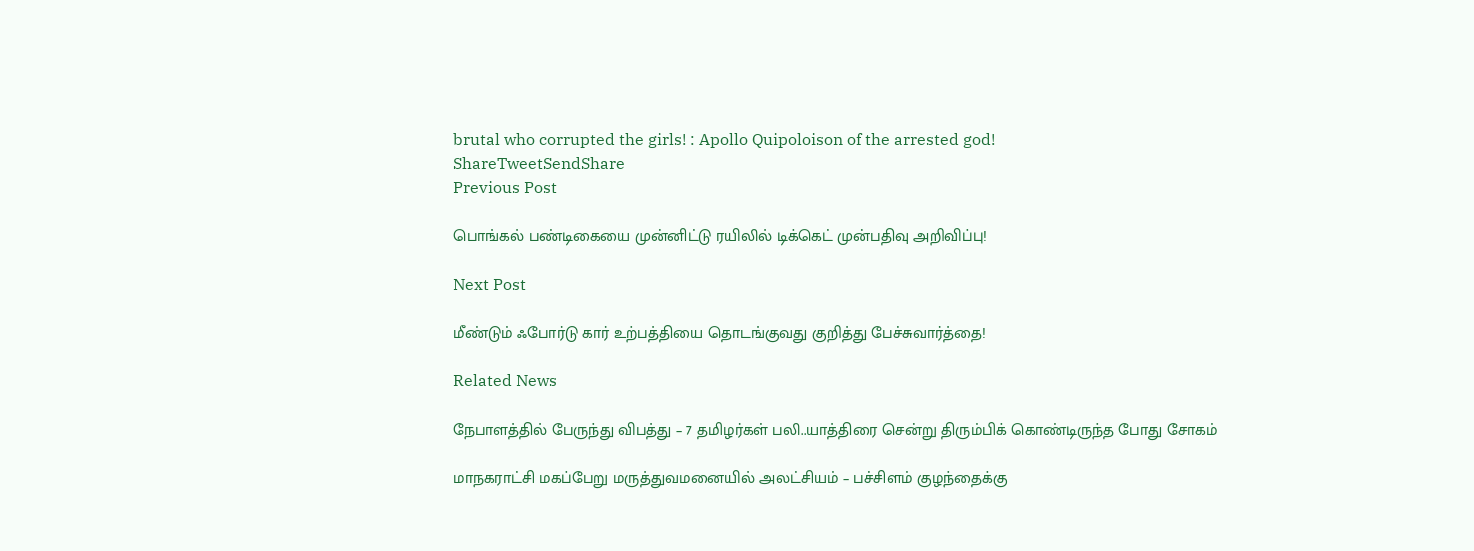brutal who corrupted the girls! : Apollo Quipoloison of the arrested god!
ShareTweetSendShare
Previous Post

பொங்கல் பண்டிகையை முன்னிட்டு ரயிலில் டிக்கெட் முன்பதிவு அறிவிப்பு!

Next Post

மீண்டும் ஃபோர்டு கார் உற்பத்தியை தொடங்குவது குறித்து பேச்சுவார்த்தை!

Related News

நேபாளத்தில் பேருந்து விபத்து – 7 தமிழர்கள் பலி..யாத்திரை சென்று திரும்பிக் கொண்டிருந்த போது சோகம்

மாநகராட்சி மகப்பேறு மருத்துவமனையில் அலட்சியம் – பச்சிளம் குழந்தைக்கு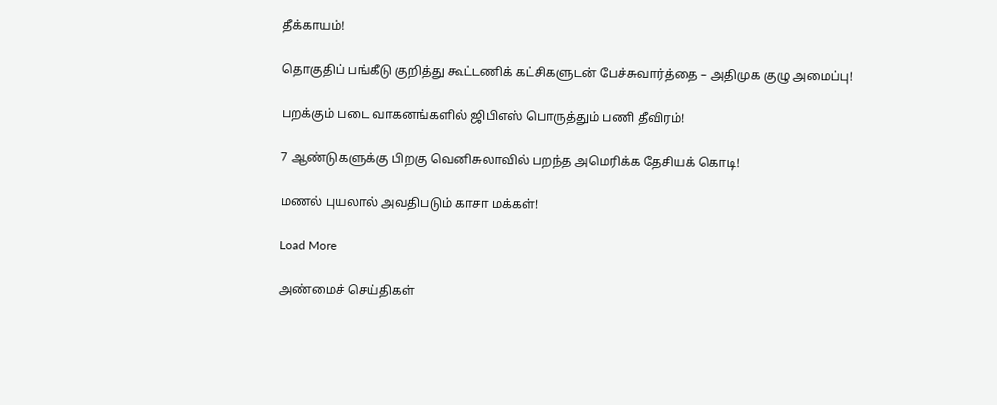தீக்காயம்!

தொகுதிப் பங்கீடு குறித்து கூட்டணிக் கட்சிகளுடன் பேச்சுவார்த்தை – அதிமுக குழு அமைப்பு!

பறக்கும் படை வாகனங்களில் ஜிபிஎஸ் பொருத்தும் பணி தீவிரம்!

7 ஆண்டுகளுக்கு பிறகு வெனிசுலாவில் பறந்த அமெரிக்க தேசியக் கொடி!

மணல் புயலால் அவதிபடும் காசா மக்கள்!

Load More

அண்மைச் செய்திகள்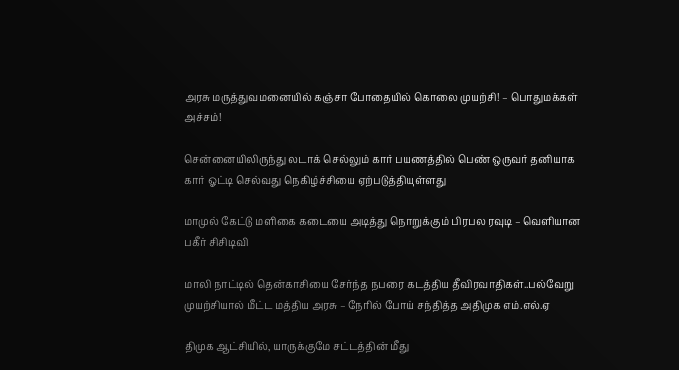அரசு மருத்துவமனையில் கஞ்சா போதையில் கொலை முயற்சி! – பொதுமக்கள் அச்சம்!

சென்னையிலிருந்து லடாக் செல்லும் கார் பயணத்தில் பெண் ஒருவர் தனியாக கார் ஓட்டி செல்வது நெகிழ்ச்சியை ஏற்படுத்தியுள்ளது

மாமுல் கேட்டு மளிகை கடையை அடித்து நொறுக்கும் பிரபல ரவுடி – வெளியான பகீர் சிசிடிவி

மாலி நாட்டில் தென்காசியை சேர்ந்த நபரை கடத்திய தீவிரவாதிகள்..பல்வேறு முயற்சியால் மீட்ட மத்திய அரசு – நேரில் போய் சந்தித்த அதிமுக எம்.எல்.ஏ

திமுக ஆட்சியில், யாருக்குமே சட்டத்தின் மீது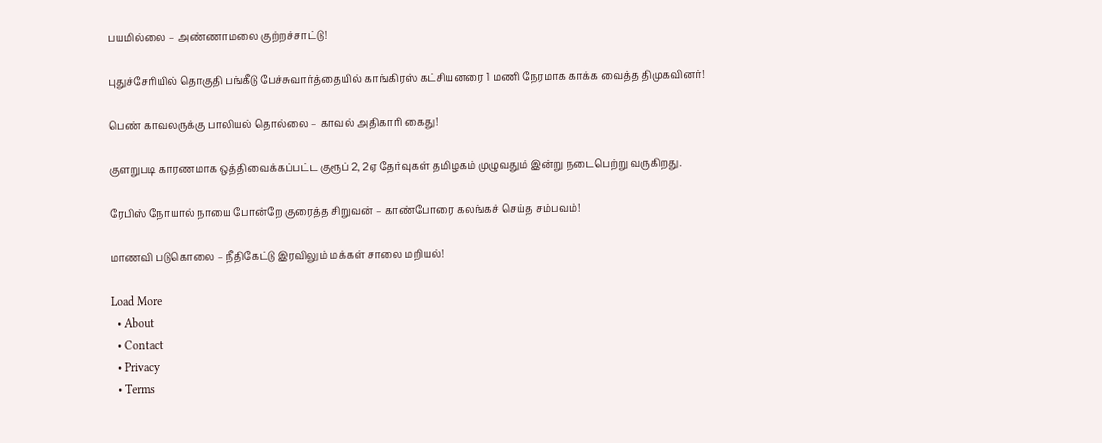பயமில்லை – அண்ணாமலை குற்றச்சாட்டு!

புதுச்சேரியில் தொகுதி பங்கீடு பேச்சுவார்த்தையில் காங்கிரஸ் கட்சியனரை 1 மணி நேரமாக காக்க வைத்த திமுகவினர்!

பெண் காவலருக்கு பாலியல் தொல்லை – காவல் அதிகாரி கைது!

குளறுபடி காரணமாக ஒத்திவைக்கப்பட்ட குரூப் 2, 2ஏ தேர்வுகள் தமிழகம் முழுவதும் இன்று நடைபெற்று வருகிறது.

ரேபிஸ் நோயால் நாயை போன்றே குரைத்த சிறுவன் – காண்போரை கலங்கச் செய்த சம்பவம்!

மாணவி படுகொலை – நீதிகேட்டு இரவிலும் மக்கள் சாலை மறியல்!

Load More
  • About
  • Contact
  • Privacy
  • Terms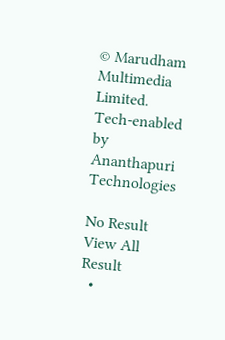© Marudham Multimedia Limited.
Tech-enabled by Ananthapuri Technologies

No Result
View All Result
  •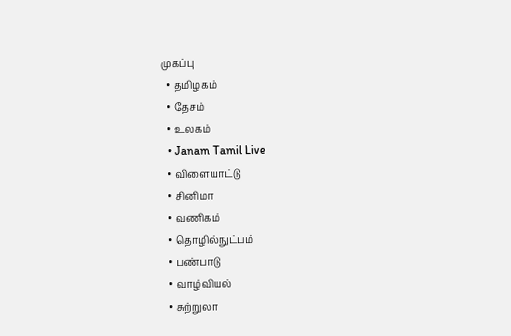முகப்பு
  • தமிழகம்
  • தேசம்
  • உலகம்
  • Janam Tamil Live
  • விளையாட்டு
  • சினிமா
  • வணிகம்
  • தொழில்நுட்பம்
  • பண்பாடு
  • வாழ்வியல்
  • சுற்றுலா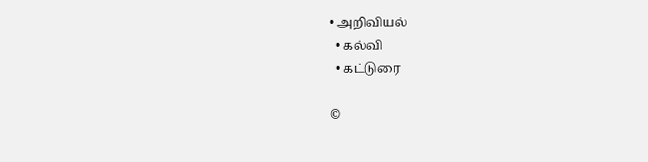• அறிவியல்
  • கல்வி
  • கட்டுரை

©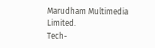Marudham Multimedia Limited.
Tech-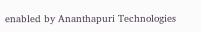enabled by Ananthapuri Technologies